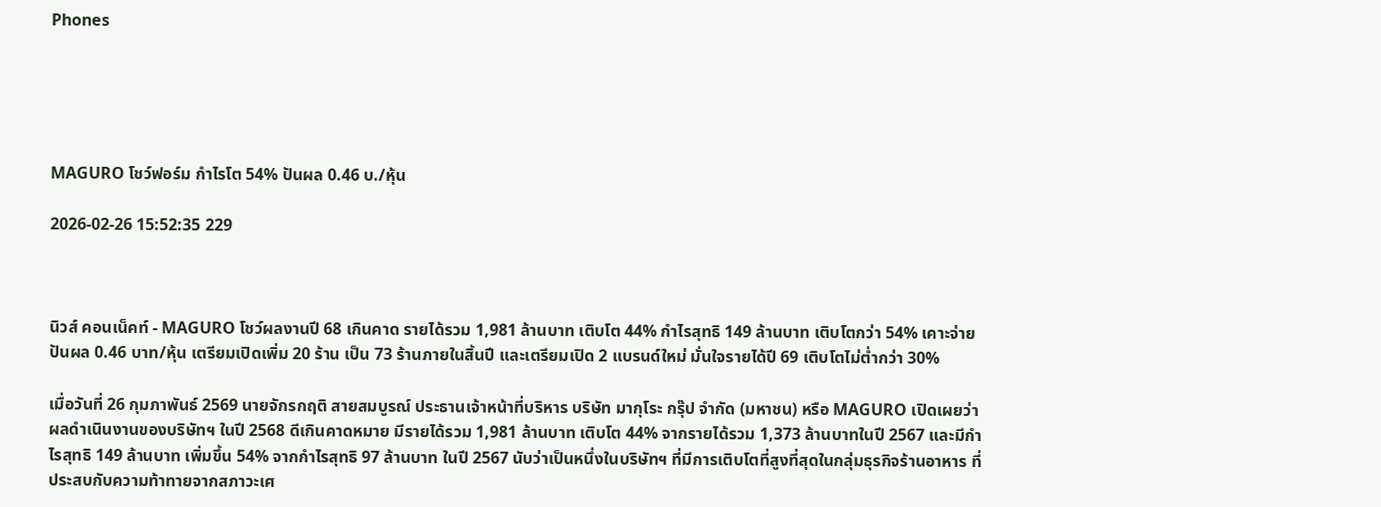Phones





MAGURO โชว์ฟอร์ม กำไรโต 54% ปันผล 0.46 บ./หุ้น

2026-02-26 15:52:35 229



นิวส์ คอนเน็คท์ - MAGURO โชว์ผลงานปี 68 เกินคาด รายได้รวม 1,981 ล้านบาท เติบโต 44% กำไรสุทธิ 149 ล้านบาท เติบโตกว่า 54% เคาะจ่ายปันผล 0.46 บาท/หุ้น เตรียมเปิดเพิ่ม 20 ร้าน เป็น 73 ร้านภายในสิ้นปี และเตรียมเปิด 2 แบรนด์ใหม่ มั่นใจรายได้ปี 69 เติบโตไม่ต่ำกว่า 30%

เมื่อวันที่ 26 กุมภาพันธ์ 2569 นายจักรกฤติ สายสมบูรณ์ ประธานเจ้าหน้าที่บริหาร บริษัท มากุโระ กรุ๊ป จำกัด (มหาชน) หรือ MAGURO เปิดเผยว่า ผลดำเนินงานของบริษัทฯ ในปี 2568 ดีเกินคาดหมาย มีรายได้รวม 1,981 ล้านบาท เติบโต 44% จากรายได้รวม 1,373 ล้านบาทในปี 2567 และมีกำไรสุทธิ 149 ล้านบาท เพิ่มขึ้น 54% จากกำไรสุทธิ 97 ล้านบาท ในปี 2567 นับว่าเป็นหนึ่งในบริษัทฯ ที่มีการเติบโตที่สูงที่สุดในกลุ่มธุรกิจร้านอาหาร ที่ประสบกับความท้าทายจากสภาวะเศ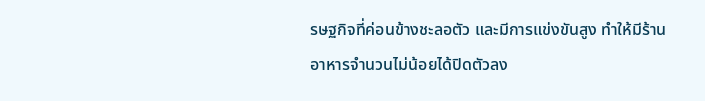รษฐกิจที่ค่อนข้างชะลอตัว และมีการแข่งขันสูง ทำให้มีร้านอาหารจำนวนไม่น้อยได้ปิดตัวลง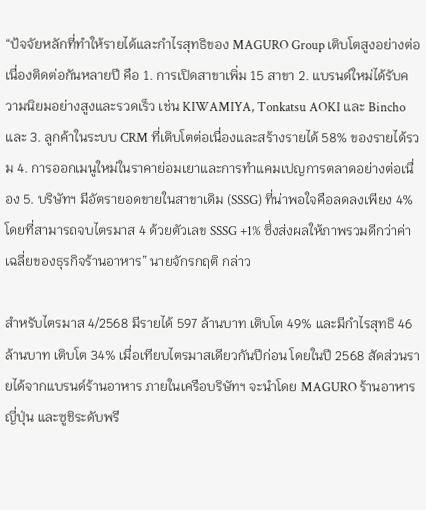“ป้จจัยหลักที่ทำให้รายได้และกำไรสุทธิของ MAGURO Group เติบโตสูงอย่างต่อเนื่องติดต่อกันหลายปี คือ 1. การเปิดสาขาเพิ่ม 15 สาขา 2. แบรนด์ใหม่ได้รับความนิยมอย่างสูงและรวดเร็ว เช่น KIWAMIYA, Tonkatsu AOKI และ Bincho และ 3. ลูกค้าในระบบ CRM ที่เติบโตต่อเนื่องและสร้างรายได้ 58% ของรายได้รวม 4. การออกเมนูใหม่ในราคาย่อมเยาและการทำแคมเปญการตลาดอย่างต่อเนื่อง 5. บริษัทฯ มีอัตรายอดขายในสาขาเดิม (SSSG) ที่น่าพอใจคือลดลงเพียง 4% โดยที่สามารถจบไตรมาส 4 ด้วยตัวเลข SSSG +1% ซึ่งส่งผลให้ภาพรวมดีกว่าค่าเฉลี่ยของธุรกิจร้านอาหาร” นายจักรกฤติ กล่าว

สำหรับไตรมาส 4/2568 มีรายได้ 597 ล้านบาท เติบโต 49% และมีกำไรสุทธิ 46 ล้านบาท เติบโต 34% เมื่อเทียบไตรมาสเดียวกันปีก่อน โดยในปี 2568 สัดส่วนรายได้จากแบรนด์ร้านอาหาร ภายในเครือบริษัทฯ จะนำโดย MAGURO ร้านอาหารญี่ปุ่น และซูชิระดับพรี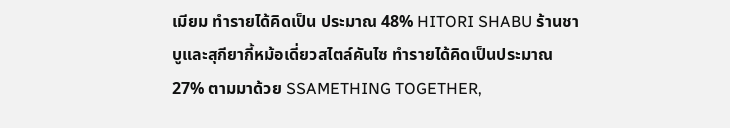เมียม ทำรายได้คิดเป็น ประมาณ 48% HITORI SHABU ร้านชาบูและสุกียากี้หม้อเดี่ยวสไตล์คันไซ ทำรายได้คิดเป็นประมาณ 27% ตามมาด้วย SSAMETHING TOGETHER,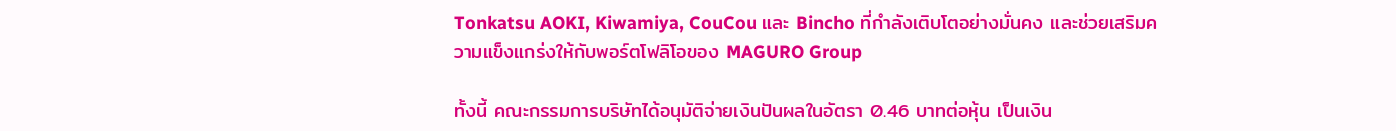Tonkatsu AOKI, Kiwamiya, CouCou และ Bincho ที่กำลังเติบโตอย่างมั่นคง และช่วยเสริมความแข็งแกร่งให้กับพอร์ตโฟลิโอของ MAGURO Group

ทั้งนี้ คณะกรรมการบริษัทได้อนุมัติจ่ายเงินปันผลในอัตรา 0.46 บาทต่อหุ้น เป็นเงิน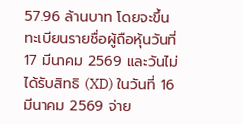57.96 ล้านบาท โดยจะขึ้นทะเบียนรายชื่อผู้ถือหุ้นวันที่ 17 มีนาคม 2569 และวันไม่ได้รับสิทธิ (XD) ในวันที่ 16 มีนาคม 2569 จ่าย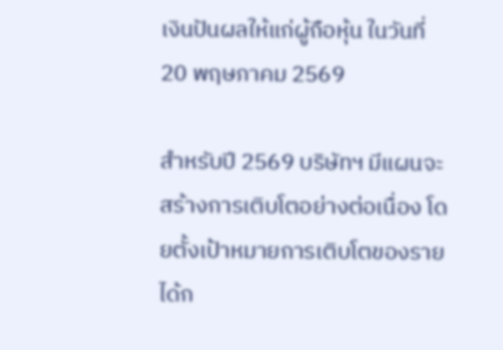เงินปันผลให้แก่ผู้ถือหุ้น ในวันที่ 20 พฤษภาคม 2569

สำหรับปี 2569 บริษัทฯ มีแผนจะสร้างการเติบโตอย่างต่อเนื่อง โดยตั้งเป้าหมายการเติบโตของรายได้ก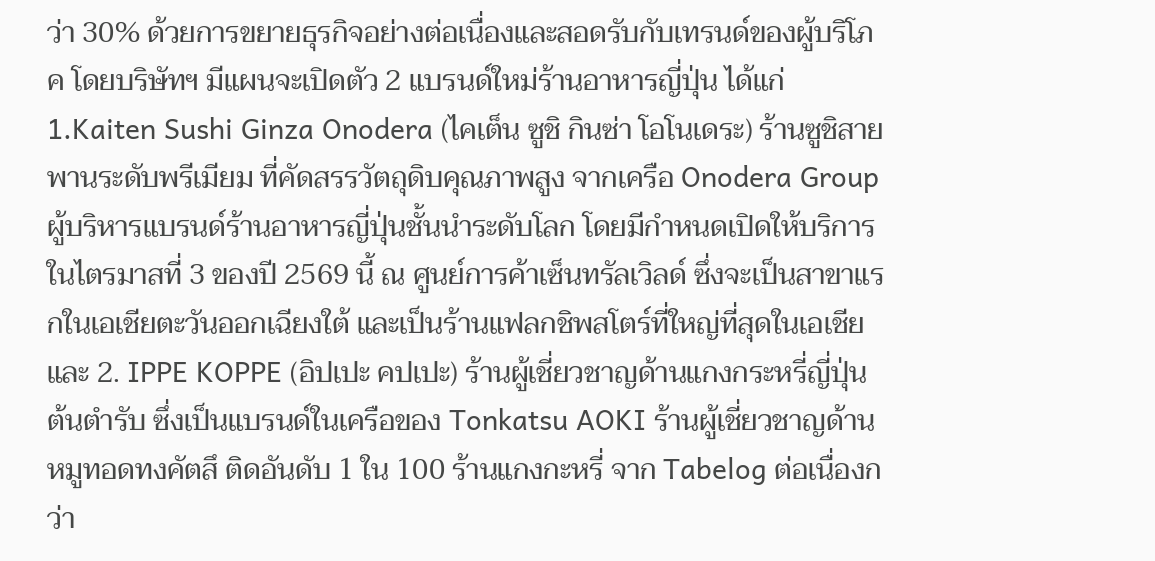ว่า 30% ด้วยการขยายธุรกิจอย่างต่อเนื่องและสอดรับกับเทรนด์ของผู้บริโภค โดยบริษัทฯ มีแผนจะเปิดตัว 2 แบรนด์ใหม่ร้านอาหารญี่ปุ่น ได้แก่ 1.Kaiten Sushi Ginza Onodera (ไคเต็น ซูชิ กินซ่า โอโนเดระ) ร้านซูชิสายพานระดับพรีเมียม ที่คัดสรรวัตถุดิบคุณภาพสูง จากเครือ Onodera Group ผู้บริหารแบรนด์ร้านอาหารญี่ปุ่นชั้นนำระดับโลก โดยมีกำหนดเปิดให้บริการในไตรมาสที่ 3 ของปี 2569 นี้ ณ ศูนย์การค้าเซ็นทรัลเวิลด์ ซึ่งจะเป็นสาขาแรกในเอเชียตะวันออกเฉียงใต้ และเป็นร้านแฟลกชิพสโตร์ที่ใหญ่ที่สุดในเอเชีย และ 2. IPPE KOPPE (อิปเปะ คปเปะ) ร้านผู้เชี่ยวชาญด้านแกงกระหรี่ญี่ปุ่นต้นตำรับ ซึ่งเป็นแบรนด์ในเครือของ Tonkatsu AOKI ร้านผู้เชี่ยวชาญด้านหมูทอดทงคัตสึ ติดอันดับ 1 ใน 100 ร้านแกงกะหรี่ จาก Tabelog ต่อเนื่องกว่า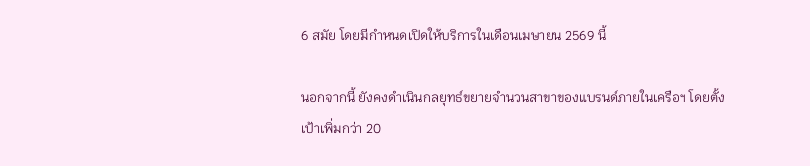6 สมัย โดยมีกำหนดเปิดให้บริการในเดือนเมษายน 2569 นี้

นอกจากนี้ ยังคงดำเนินกลยุทธ์ขยายจำนวนสาขาของแบรนด์ภายในเครือฯ โดยตั้งเป้าเพิ่มกว่า 20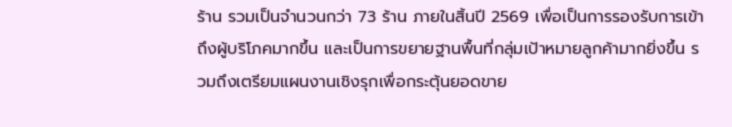ร้าน รวมเป็นจำนวนกว่า 73 ร้าน ภายในสิ้นปี 2569 เพื่อเป็นการรองรับการเข้าถึงผู้บริโภคมากขึ้น และเป็นการขยายฐานพื้นที่กลุ่มเป้าหมายลูกค้ามากยิ่งขึ้น รวมถึงเตรียมแผนงานเชิงรุกเพื่อกระตุ้นยอดขาย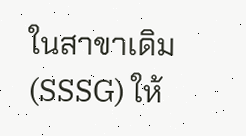ในสาขาเดิม (SSSG) ให้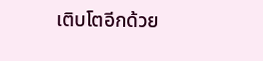เติบโตอีกด้วย